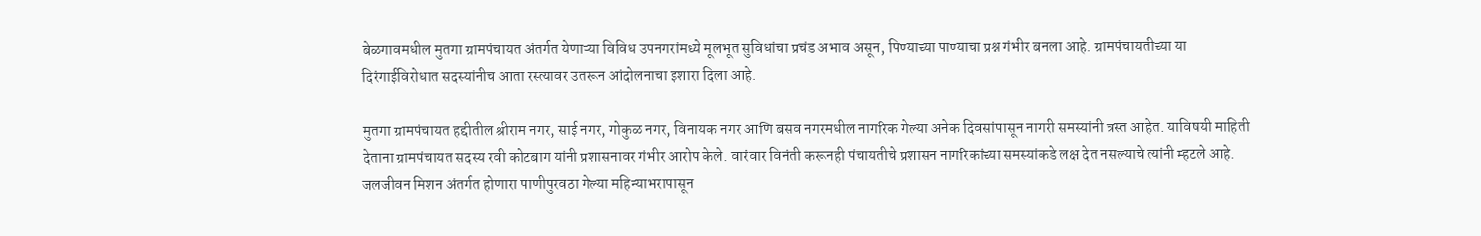बेळगावमधील मुतगा ग्रामपंचायत अंतर्गत येणाऱ्या विविध उपनगरांमध्ये मूलभूत सुविधांचा प्रचंड अभाव असून, पिण्याच्या पाण्याचा प्रश्न गंभीर बनला आहे. ग्रामपंचायतीच्या या दिरंगाईविरोधात सदस्यांनीच आता रस्त्यावर उतरून आंदोलनाचा इशारा दिला आहे.

मुतगा ग्रामपंचायत हद्दीतील श्रीराम नगर, साई नगर, गोकुळ नगर, विनायक नगर आणि बसव नगरमधील नागरिक गेल्या अनेक दिवसांपासून नागरी समस्यांनी त्रस्त आहेत. याविषयी माहिती देताना ग्रामपंचायत सदस्य रवी कोटबाग यांनी प्रशासनावर गंभीर आरोप केले. वारंवार विनंती करूनही पंचायतीचे प्रशासन नागरिकांच्या समस्यांकडे लक्ष देत नसल्याचे त्यांनी म्हटले आहे. जलजीवन मिशन अंतर्गत होणारा पाणीपुरवठा गेल्या महिन्याभरापासून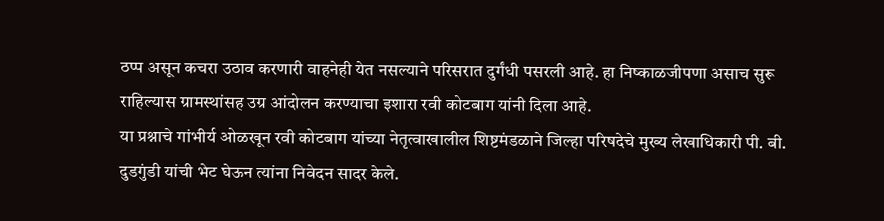ठप्प असून कचरा उठाव करणारी वाहनेही येत नसल्याने परिसरात दुर्गंधी पसरली आहे. हा निष्काळजीपणा असाच सुरू राहिल्यास ग्रामस्थांसह उग्र आंदोलन करण्याचा इशारा रवी कोटबाग यांनी दिला आहे.
या प्रश्नाचे गांभीर्य ओळखून रवी कोटबाग यांच्या नेतृत्वाखालील शिष्टमंडळाने जिल्हा परिषदेचे मुख्य लेखाधिकारी पी. बी. दुडगुंडी यांची भेट घेऊन त्यांना निवेदन सादर केले.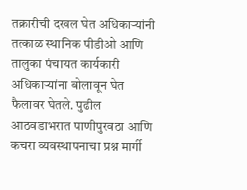तक्रारीची दखल घेत अधिकाऱ्यांनी तत्काळ स्थानिक पीडीओ आणि तालुका पंचायत कार्यकारी अधिकाऱ्यांना बोलावून घेत फैलावर घेतले. पुढील आठवडाभरात पाणीपुरवठा आणि कचरा व्यवस्थापनाचा प्रश्न मार्गी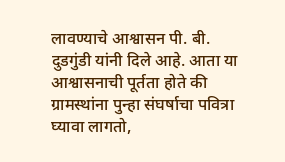लावण्याचे आश्वासन पी. बी. दुडगुंडी यांनी दिले आहे. आता या आश्वासनाची पूर्तता होते की ग्रामस्थांना पुन्हा संघर्षाचा पवित्रा घ्यावा लागतो,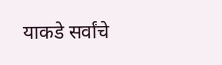याकडे सर्वांचे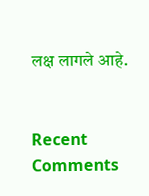लक्ष लागले आहे.


Recent Comments